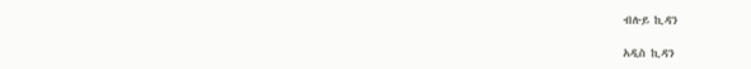ብሉይ ኪዳን

አዲስ ኪዳን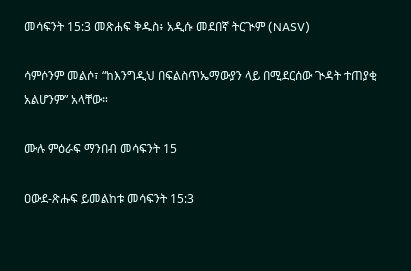መሳፍንት 15:3 መጽሐፍ ቅዱስ፥ አዲሱ መደበኛ ትርጒም (NASV)

ሳምሶንም መልሶ፣ “ከእንግዲህ በፍልስጥኤማውያን ላይ በሚደርሰው ጒዳት ተጠያቂ አልሆንም” አላቸው።

ሙሉ ምዕራፍ ማንበብ መሳፍንት 15

ዐውደ-ጽሑፍ ይመልከቱ መሳፍንት 15:3